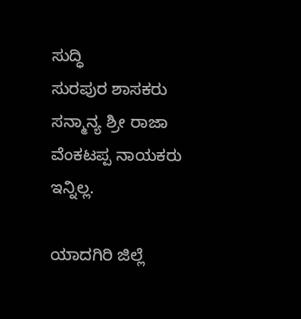ಸುದ್ಧಿ
ಸುರಪುರ ಶಾಸಕರು ಸನ್ಮಾನ್ಯ ಶ್ರೀ ರಾಜಾ ವೆಂಕಟಪ್ಪ ನಾಯಕರು ಇನ್ನಿಲ್ಲ.

ಯಾದಗಿರಿ ಜಿಲ್ಲೆ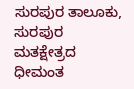ಸುರಪುರ ತಾಲೂಕು, ಸುರಪುರ ಮತಕ್ಷೇತ್ರದ ಧೀಮಂತ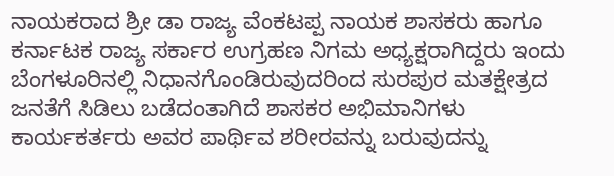ನಾಯಕರಾದ ಶ್ರೀ ಡಾ ರಾಜ್ಯ ವೆಂಕಟಪ್ಪ ನಾಯಕ ಶಾಸಕರು ಹಾಗೂ ಕರ್ನಾಟಕ ರಾಜ್ಯ ಸರ್ಕಾರ ಉಗ್ರಹಣ ನಿಗಮ ಅಧ್ಯಕ್ಷರಾಗಿದ್ದರು ಇಂದು ಬೆಂಗಳೂರಿನಲ್ಲಿ ನಿಧಾನಗೊಂಡಿರುವುದರಿಂದ ಸುರಪುರ ಮತಕ್ಷೇತ್ರದ ಜನತೆಗೆ ಸಿಡಿಲು ಬಡೆದಂತಾಗಿದೆ ಶಾಸಕರ ಅಭಿಮಾನಿಗಳು ಕಾರ್ಯಕರ್ತರು ಅವರ ಪಾರ್ಥಿವ ಶರೀರವನ್ನು ಬರುವುದನ್ನು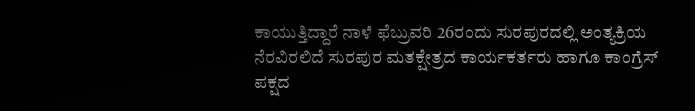ಕಾಯುತ್ತಿದ್ದಾರೆ ನಾಳೆ ಫೆಬ್ರುವರಿ 26ರಂದು ಸುರಪುರದಲ್ಲಿ ಅಂತ್ಯಕ್ರಿಯ ನೆರವಿರಲಿದೆ ಸುರಪುರ ಮತಕ್ಷೇತ್ರದ ಕಾರ್ಯಕರ್ತರು ಹಾಗೂ ಕಾಂಗ್ರೆಸ್ ಪಕ್ಷದ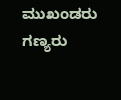ಮುಖಂಡರು ಗಣ್ಯರು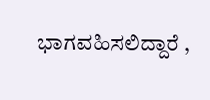ಭಾಗವಹಿಸಲಿದ್ದಾರೆ ,